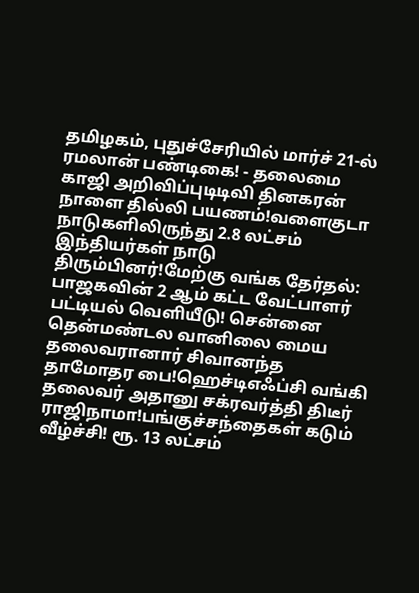தமிழகம், புதுச்சேரியில் மார்ச் 21-ல் ரமலான் பண்டிகை! - தலைமை காஜி அறிவிப்புடிடிவி தினகரன் நாளை தில்லி பயணம்!வளைகுடா நாடுகளிலிருந்து 2.8 லட்சம் இந்தியர்கள் நாடு திரும்பினர்!மேற்கு வங்க தேர்தல்: பாஜகவின் 2 ஆம் கட்ட வேட்பாளர் பட்டியல் வெளியீடு! சென்னை தென்மண்டல வானிலை மைய தலைவரானார் சிவானந்த தாமோதர பை!ஹெச்டிஎஃப்சி வங்கி தலைவர் அதானு சக்ரவர்த்தி திடீர் ராஜிநாமா!பங்குச்சந்தைகள் கடும் வீழ்ச்சி! ரூ. 13 லட்சம்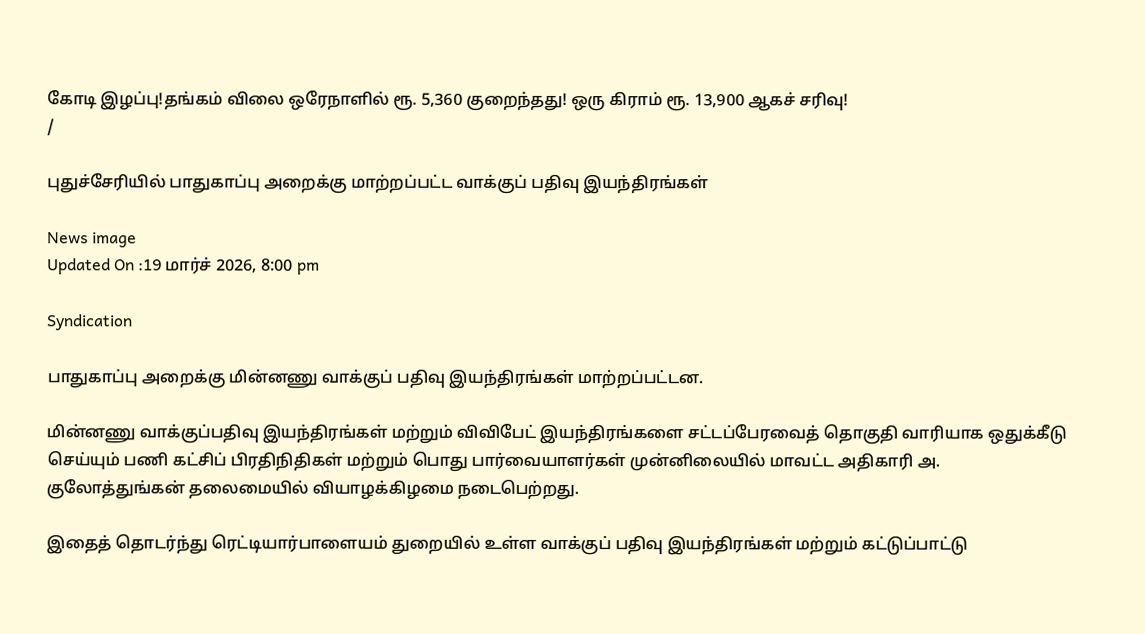கோடி இழப்பு!தங்கம் விலை ஒரேநாளில் ரூ. 5,360 குறைந்தது! ஒரு கிராம் ரூ. 13,900 ஆகச் சரிவு!
/

புதுச்சேரியில் பாதுகாப்பு அறைக்கு மாற்றப்பட்ட வாக்குப் பதிவு இயந்திரங்கள்

News image
Updated On :19 மார்ச் 2026, 8:00 pm

Syndication

பாதுகாப்பு அறைக்கு மின்னணு வாக்குப் பதிவு இயந்திரங்கள் மாற்றப்பட்டன.

மின்னணு வாக்குப்பதிவு இயந்திரங்கள் மற்றும் விவிபேட் இயந்திரங்களை சட்டப்பேரவைத் தொகுதி வாரியாக ஒதுக்கீடு செய்யும் பணி கட்சிப் பிரதிநிதிகள் மற்றும் பொது பார்வையாளர்கள் முன்னிலையில் மாவட்ட அதிகாரி அ. குலோத்துங்கன் தலைமையில் வியாழக்கிழமை நடைபெற்றது.

இதைத் தொடர்ந்து ரெட்டியார்பாளையம் துறையில் உள்ள வாக்குப் பதிவு இயந்திரங்கள் மற்றும் கட்டுப்பாட்டு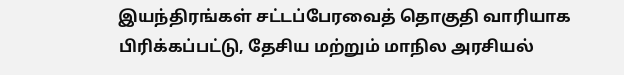இயந்திரங்கள் சட்டப்பேரவைத் தொகுதி வாரியாக பிரிக்கப்பட்டு, தேசிய மற்றும் மாநில அரசியல்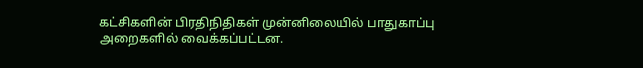கட்சிகளின் பிரதிநிதிகள் முன்னிலையில் பாதுகாப்பு அறைகளில் வைக்கப்பட்டன.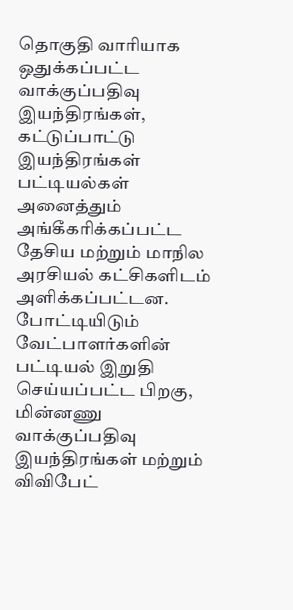தொகுதி வாரியாக ஒதுக்கப்பட்ட வாக்குப்பதிவு இயந்திரங்கள், கட்டுப்பாட்டு இயந்திரங்கள் பட்டியல்கள் அனைத்தும் அங்கீகரிக்கப்பட்ட தேசிய மற்றும் மாநில அரசியல் கட்சிகளிடம் அளிக்கப்பட்டன. போட்டியிடும் வேட்பாளர்களின் பட்டியல் இறுதி செய்யப்பட்ட பிறகு, மின்னணு வாக்குப்பதிவு இயந்திரங்கள் மற்றும் விவிபேட்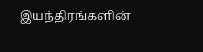இயந்திரங்களின்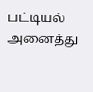பட்டியல் அனைத்து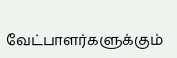வேட்பாளர்களுக்கும்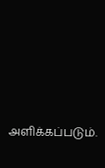அளிக்கப்படும்.